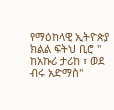የማዕከላዊ ኢትዮጵያ ክልል ፍትህ ቢሮ '' ከአኩሪ ታሪከ ፣ ወደ ብሩ አድማስ''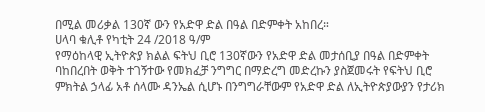በሚል መሪቃል 130ኛ ውን የአድዋ ድል በዓል በድምቀት አከበረ።
ሀላባ ቁሊቶ የካቲት 24 /2018 ዓ/ም
የማዕከላዊ ኢትዮጵያ ክልል ፍትህ ቢሮ 130ኛውን የአድዋ ድል መታሰቢያ በዓል በድምቀት ባከበረበት ወቅት ተገኝተው የመክፈቻ ንግግር በማድረግ መድረኩን ያስጀመሩት የፍትህ ቢሮ ምክትል ኃላፊ አቶ ሰላሙ ዳንኤል ሲሆኑ በንግግራቸውም የአድዋ ድል ለኢትዮጵያውያን የታሪክ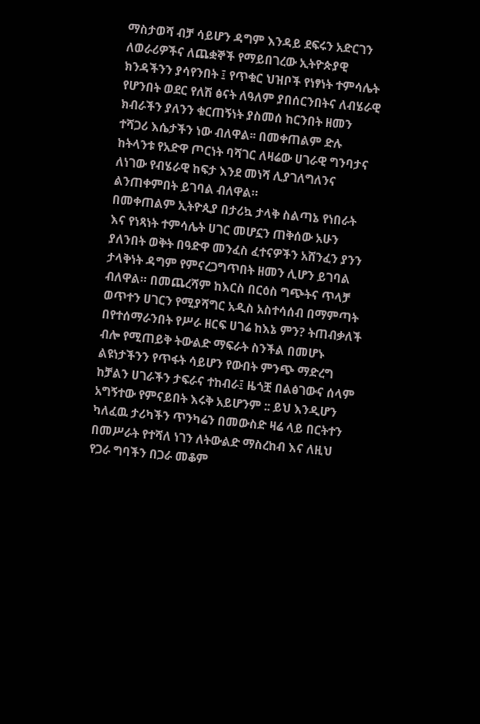ማስታወሻ ብቻ ሳይሆን ዳግም እንዳይ ደፍሩን አድርገን ለወራሪዎችና ለጨቋኞች የማይበገረው ኢትዮጵያዊ ክንዳችንን ያሳየንበት ፤ የጥቁር ህዝቦች የነፃነት ተምሳሌት የሆንበት ወደር የለሽ ፅናት ለዓለም ያበሰርንበትና ለብሄራዊ ክብራችን ያለንን ቁርጠኝነት ያስመሰ ከርንበት ዘመን ተሻጋሪ እሴታችን ነው ብለዋል፡፡ በመቀጠልም ድሉ ከትላንቱ የአድዋ ጦርነት ባሻገር ለዛሬው ሀገራዊ ግንባታና ለነገው የብሄራዊ ከፍታ እንደ መነሻ ሊያገለግለንና ልንጠቀምበት ይገባል ብለዋል።
በመቀጠልም ኢትዮጲያ በታሪኳ ታላቅ ስልጣኔ የነበራት እና የነጻነት ተምሳሌት ሀገር መሆኗን ጠቅሰው አሁን ያለንበት ወቅት በዓድዋ መንፈስ ፈተናዎችን አሸንፈን ያንን ታላቅነት ዳግም የምናረጋግጥበት ዘመን ሊሆን ይገባል ብለዋል። በመጨረሻም ከእርስ በርዕስ ግጭትና ጥላቻ ወጥተን ሀገርን የሚያሻግር አዲስ አስተሳሰብ በማምጣት በየተሰማራንበት የሥራ ዘርፍ ሀገሬ ከእኔ ምን? ትጠብቃለች ብሎ የሚጠይቅ ትውልድ ማፍራት ስንችል በመሆኑ ልዩነታችንን የጥፋት ሳይሆን የውበት ምንጭ ማድረግ ከቻልን ሀገራችን ታፍራና ተከብራ፤ ዜጎቿ በልፅገውና ሰላም አግኝተው የምናይበት እሩቅ አይሆንም :: ይህ እንዲሆን ካለፈዉ ታሪካችን ጥንካሬን በመውስድ ዛሬ ላይ በርትተን በመሥራት የተሻለ ነገን ለትውልድ ማስረከብ እና ለዚህ የጋራ ግባችን በጋራ መቆም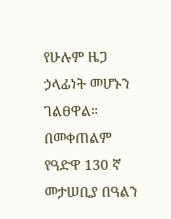የሁሉም ዜጋ ኃላፊነት መሆኑን ገልፀዋል።
በመቀጠልም የዓድዋ 130 ኛ መታሠቢያ በዓልን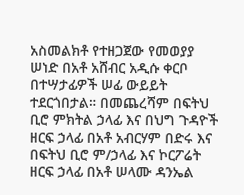አስመልክቶ የተዘጋጀው የመወያያ ሠነድ በአቶ አሸብር አዲሱ ቀርቦ በተሣታፊዎች ሠፊ ውይይት ተደርጎበታል። በመጨረሻም በፍትህ ቢሮ ምክትል ኃላፊ እና በህግ ጉዳዮች ዘርፍ ኃላፊ በአቶ አብርሃም በድሩ እና በፍትህ ቢሮ ም/ኃላፊ እና ኮርፖሬት ዘርፍ ኃላፊ በአቶ ሠላሙ ዳንኤል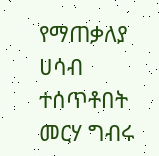የማጠቃለያ ሀሳብ ተሰጥቶበት መርሃ ግብሩ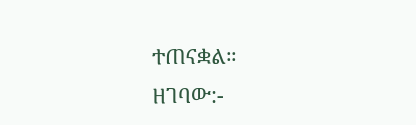ተጠናቋል።
ዘገባው:-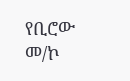የቢሮው መ/ኮ